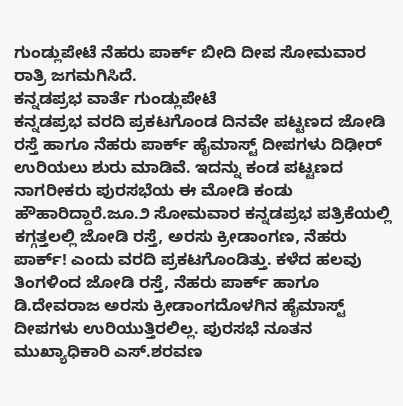ಗುಂಡ್ಲುಪೇಟೆ ನೆಹರು ಪಾರ್ಕ್ ಬೀದಿ ದೀಪ ಸೋಮವಾರ ರಾತ್ರಿ ಜಗಮಗಿಸಿದೆ.
ಕನ್ನಡಪ್ರಭ ವಾರ್ತೆ ಗುಂಡ್ಲುಪೇಟೆ
ಕನ್ನಡಪ್ರಭ ವರದಿ ಪ್ರಕಟಗೊಂಡ ದಿನವೇ ಪಟ್ಟಣದ ಜೋಡಿ ರಸ್ತೆ ಹಾಗೂ ನೆಹರು ಪಾರ್ಕ್ ಹೈಮಾಸ್ಟ್ ದೀಪಗಳು ದಿಢೀರ್ ಉರಿಯಲು ಶುರು ಮಾಡಿವೆ. ಇದನ್ನು ಕಂಡ ಪಟ್ಟಣದ ನಾಗರೀಕರು ಪುರಸಭೆಯ ಈ ಮೋಡಿ ಕಂಡು ಹೌಹಾರಿದ್ದಾರೆ.ಜೂ.೨ ಸೋಮವಾರ ಕನ್ನಡಪ್ರಭ ಪತ್ರಿಕೆಯಲ್ಲಿ ಕಗ್ಗತ್ತಲಲ್ಲಿ ಜೋಡಿ ರಸ್ತೆ, ಅರಸು ಕ್ರೀಡಾಂಗಣ, ನೆಹರು ಪಾರ್ಕ್! ಎಂದು ವರದಿ ಪ್ರಕಟಗೊಂಡಿತ್ತು. ಕಳೆದ ಹಲವು ತಿಂಗಳಿಂದ ಜೋಡಿ ರಸ್ತೆ, ನೆಹರು ಪಾರ್ಕ್ ಹಾಗೂ ಡಿ.ದೇವರಾಜ ಅರಸು ಕ್ರೀಡಾಂಗದೊಳಗಿನ ಹೈಮಾಸ್ಟ್ ದೀಪಗಳು ಉರಿಯುತ್ತಿರಲಿಲ್ಲ. ಪುರಸಭೆ ನೂತನ ಮುಖ್ಯಾಧಿಕಾರಿ ಎಸ್.ಶರವಣ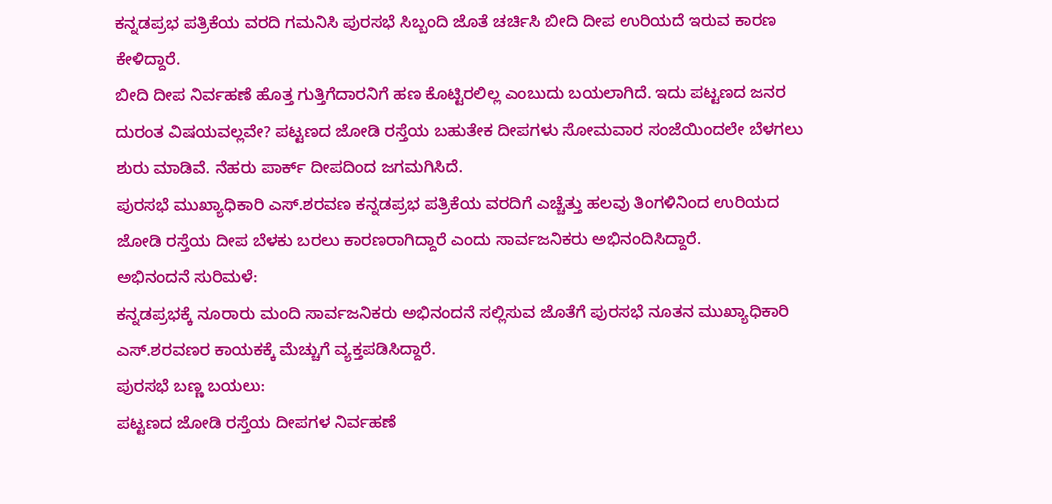ಕನ್ನಡಪ್ರಭ ಪತ್ರಿಕೆಯ ವರದಿ ಗಮನಿಸಿ ಪುರಸಭೆ ಸಿಬ್ಬಂದಿ ಜೊತೆ ಚರ್ಚಿಸಿ ಬೀದಿ ದೀಪ ಉರಿಯದೆ ಇರುವ ಕಾರಣ ಕೇಳಿದ್ದಾರೆ.
ಬೀದಿ ದೀಪ ನಿರ್ವಹಣೆ ಹೊತ್ತ ಗುತ್ತಿಗೆದಾರನಿಗೆ ಹಣ ಕೊಟ್ಟಿರಲಿಲ್ಲ ಎಂಬುದು ಬಯಲಾಗಿದೆ. ಇದು ಪಟ್ಟಣದ ಜನರ ದುರಂತ ವಿಷಯವಲ್ಲವೇ? ಪಟ್ಟಣದ ಜೋಡಿ ರಸ್ತೆಯ ಬಹುತೇಕ ದೀಪಗಳು ಸೋಮವಾರ ಸಂಜೆಯಿಂದಲೇ ಬೆಳಗಲು ಶುರು ಮಾಡಿವೆ. ನೆಹರು ಪಾರ್ಕ್ ದೀಪದಿಂದ ಜಗಮಗಿಸಿದೆ.
ಪುರಸಭೆ ಮುಖ್ಯಾಧಿಕಾರಿ ಎಸ್.ಶರವಣ ಕನ್ನಡಪ್ರಭ ಪತ್ರಿಕೆಯ ವರದಿಗೆ ಎಚ್ಚೆತ್ತು ಹಲವು ತಿಂಗಳಿನಿಂದ ಉರಿಯದ ಜೋಡಿ ರಸ್ತೆಯ ದೀಪ ಬೆಳಕು ಬರಲು ಕಾರಣರಾಗಿದ್ದಾರೆ ಎಂದು ಸಾರ್ವಜನಿಕರು ಅಭಿನಂದಿಸಿದ್ದಾರೆ.
ಅಭಿನಂದನೆ ಸುರಿಮಳೆ:
ಕನ್ನಡಪ್ರಭಕ್ಕೆ ನೂರಾರು ಮಂದಿ ಸಾರ್ವಜನಿಕರು ಅಭಿನಂದನೆ ಸಲ್ಲಿಸುವ ಜೊತೆಗೆ ಪುರಸಭೆ ನೂತನ ಮುಖ್ಯಾಧಿಕಾರಿ ಎಸ್.ಶರವಣರ ಕಾಯಕಕ್ಕೆ ಮೆಚ್ಚುಗೆ ವ್ಯಕ್ತಪಡಿಸಿದ್ದಾರೆ.
ಪುರಸಭೆ ಬಣ್ಣ ಬಯಲು:
ಪಟ್ಟಣದ ಜೋಡಿ ರಸ್ತೆಯ ದೀಪಗಳ ನಿರ್ವಹಣೆ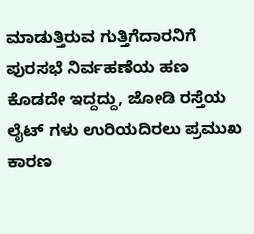ಮಾಡುತ್ತಿರುವ ಗುತ್ತಿಗೆದಾರನಿಗೆ ಪುರಸಭೆ ನಿರ್ವಹಣೆಯ ಹಣ ಕೊಡದೇ ಇದ್ದದ್ದು, ಜೋಡಿ ರಸ್ತೆಯ ಲೈಟ್ ಗಳು ಉರಿಯದಿರಲು ಪ್ರಮುಖ ಕಾರಣ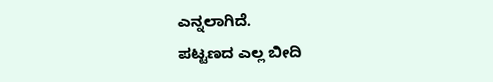ಎನ್ನಲಾಗಿದೆ.
ಪಟ್ಟಣದ ಎಲ್ಲ ಬೀದಿ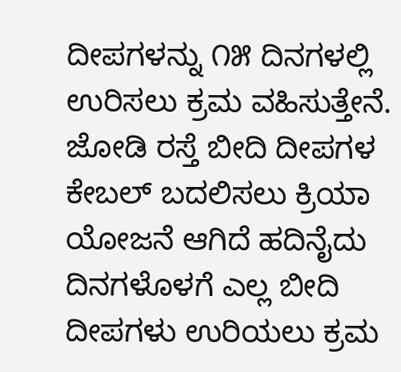ದೀಪಗಳನ್ನು ೧೫ ದಿನಗಳಲ್ಲಿ ಉರಿಸಲು ಕ್ರಮ ವಹಿಸುತ್ತೇನೆ. ಜೋಡಿ ರಸ್ತೆ ಬೀದಿ ದೀಪಗಳ ಕೇಬಲ್ ಬದಲಿಸಲು ಕ್ರಿಯಾ ಯೋಜನೆ ಆಗಿದೆ ಹದಿನೈದು ದಿನಗಳೊಳಗೆ ಎಲ್ಲ ಬೀದಿ ದೀಪಗಳು ಉರಿಯಲು ಕ್ರಮ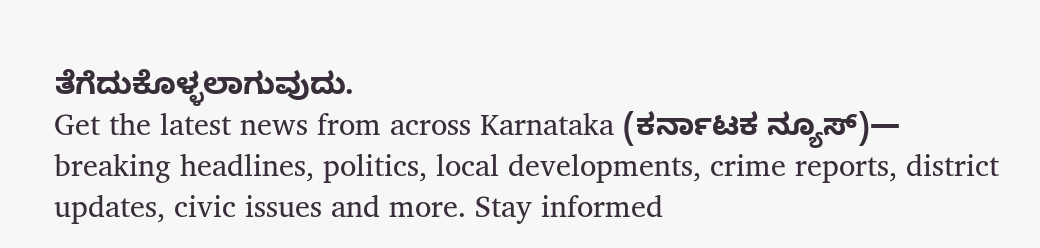ತೆಗೆದುಕೊಳ್ಳಲಾಗುವುದು.
Get the latest news from across Karnataka (ಕರ್ನಾಟಕ ನ್ಯೂಸ್)— breaking headlines, politics, local developments, crime reports, district updates, civic issues and more. Stay informed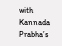with Kannada Prabha’s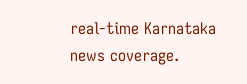real‑time Karnataka news coverage.